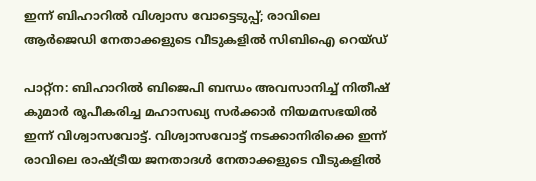ഇന്ന് ബിഹാറില്‍ വിശ്വാസ വോട്ടെടുപ്പ്; രാവിലെ ആര്‍ജെഡി നേതാക്കളുടെ വീടുകളില്‍ സിബിഐ റെയ്ഡ്

പാറ്റ്‌ന: ബിഹാറില്‍ ബിജെപി ബന്ധം അവസാനിച്ച് നിതീഷ് കുമാര്‍ രൂപീകരിച്ച മഹാസഖ്യ സര്‍ക്കാര്‍ നിയമസഭയില്‍ ഇന്ന് വിശ്വാസവോട്ട്. വിശ്വാസവോട്ട് നടക്കാനിരിക്കെ ഇന്ന് രാവിലെ രാഷ്ട്രീയ ജനതാദള്‍ നേതാക്കളുടെ വീടുകളില്‍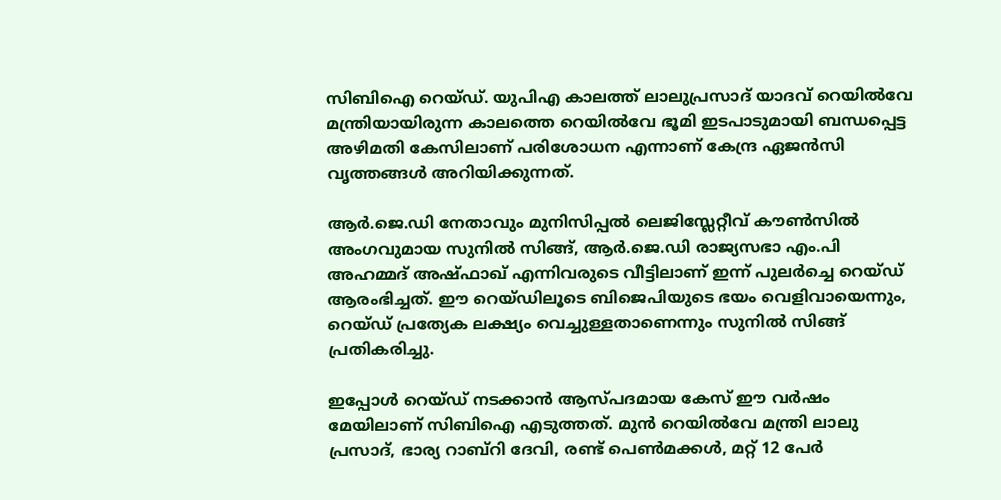സിബിഐ റെയ്ഡ്. യുപിഎ കാലത്ത് ലാലുപ്രസാദ് യാദവ് റെയില്‍വേ മന്ത്രിയായിരുന്ന കാലത്തെ റെയില്‍വേ ഭൂമി ഇടപാടുമായി ബന്ധപ്പെട്ട അഴിമതി കേസിലാണ് പരിശോധന എന്നാണ് കേന്ദ്ര ഏജന്‍സി വൃത്തങ്ങള്‍ അറിയിക്കുന്നത്.

ആര്‍.ജെ.ഡി നേതാവും മുനിസിപ്പല്‍ ലെജിസ്ലേറ്റീവ് കൗണ്‍സില്‍ അംഗവുമായ സുനില്‍ സിങ്ങ്, ആര്‍.ജെ.ഡി രാജ്യസഭാ എം.പി അഹമ്മദ് അഷ്ഫാഖ് എന്നിവരുടെ വീട്ടിലാണ് ഇന്ന് പുലര്‍ച്ചെ റെയ്ഡ് ആരംഭിച്ചത്. ഈ റെയ്ഡിലൂടെ ബിജെപിയുടെ ഭയം വെളിവായെന്നും, റെയ്ഡ് പ്രത്യേക ലക്ഷ്യം വെച്ചുള്ളതാണെന്നും സുനില്‍ സിങ്ങ് പ്രതികരിച്ചു.

ഇപ്പോള്‍ റെയ്ഡ് നടക്കാന്‍ ആസ്പദമായ കേസ് ഈ വര്‍ഷം മേയിലാണ് സിബിഐ എടുത്തത്. മുന്‍ റെയില്‍വേ മന്ത്രി ലാലു പ്രസാദ്, ഭാര്യ റാബ്‌റി ദേവി, രണ്ട് പെണ്‍മക്കള്‍, മറ്റ് 12 പേര്‍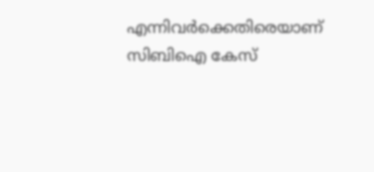എന്നിവര്‍ക്കെതിരെയാണ് സിബിഐ കേസ്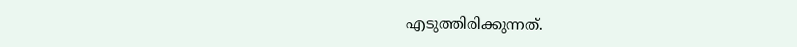എടുത്തിരിക്കുന്നത്.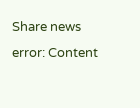Share news
error: Content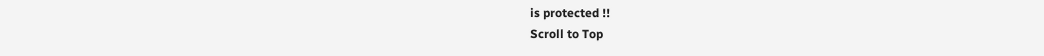is protected !!
Scroll to Top